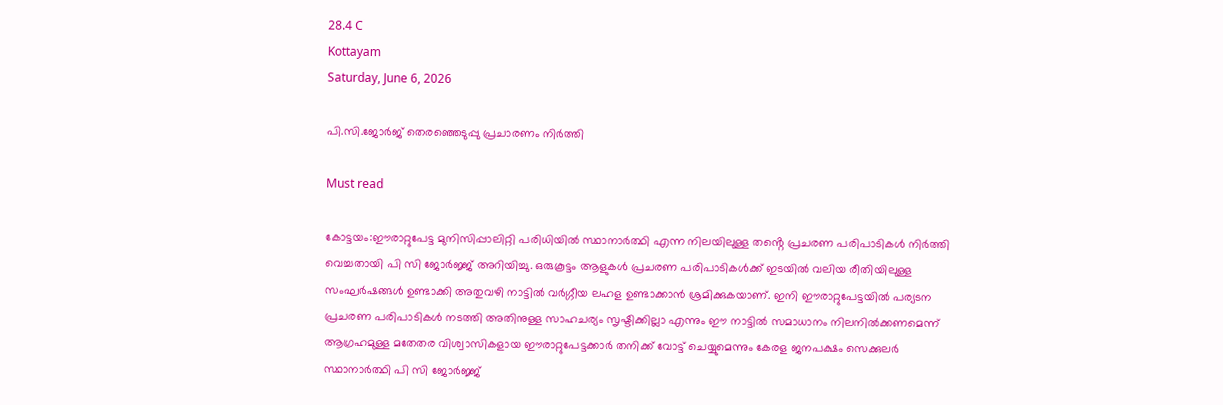28.4 C
Kottayam
Saturday, June 6, 2026

പി.സി.ജോര്‍ജ് തെരഞ്ഞെടുപ്പു പ്രചാരണം നിര്‍ത്തി

Must read

കോട്ടയം:ഈരാറ്റുപേട്ട മുനിസിപ്പാലിറ്റി പരിധിയിൽ സ്ഥാനാർത്ഥി എന്ന നിലയിലുള്ള തൻ്റെ പ്രചരണ പരിപാടികൾ നിർത്തി വെച്ചതായി പി സി ജോർജ്ജ് അറിയിച്ചു. ഒരുകൂട്ടം ആളുകൾ പ്രചരണ പരിപാടികൾക്ക് ഇടയിൽ വലിയ രീതിയിലുള്ള സംഘർഷങ്ങൾ ഉണ്ടാക്കി അതുവഴി നാട്ടിൽ വർഗ്ഗീയ ലഹള ഉണ്ടാക്കാൻ ശ്രമിക്കുകയാണ്. ഇനി ഈരാറ്റുപേട്ടയിൽ പര്യടന പ്രചരണ പരിപാടികൾ നടത്തി അതിനുള്ള സാഹചര്യം സൃഷ്ടിക്കില്ലാ എന്നും ഈ നാട്ടിൽ സമാധാനം നിലനിൽക്കണമെന്ന് ആഗ്രഹമുള്ള മതേതര വിശ്വാസികളായ ഈരാറ്റുപേട്ടക്കാർ തനിക്ക് വോട്ട് ചെയ്യുമെന്നും കേരള ജനപക്ഷം സെക്കുലർ സ്ഥാനാർത്ഥി പി സി ജോർജ്ജ്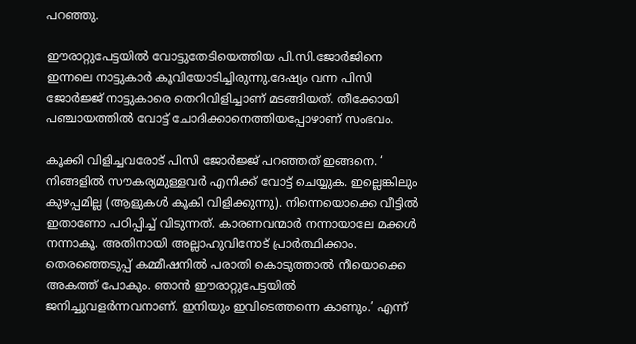പറഞ്ഞു.

ഈരാറ്റുപേട്ടയില്‍ വോട്ടുതേടിയെത്തിയ പി.സി.ജോര്‍ജിനെ ഇന്നലെ നാട്ടുകാര്‍ കൂവിയോടിച്ചിരുന്നു.ദേഷ്യം വന്ന പിസി ജോര്‍ജ്ജ് നാട്ടുകാരെ തെറിവിളിച്ചാണ് മടങ്ങിയത്. തീക്കോയി പഞ്ചായത്തില്‍ വോട്ട് ചോദിക്കാനെത്തിയപ്പോഴാണ് സംഭവം.

കൂക്കി വിളിച്ചവരോട് പിസി ജോര്‍ജ്ജ് പറഞ്ഞത് ഇങ്ങനെ. ‘ നിങ്ങളില്‍ സൗകര്യമുള്ളവര്‍ എനിക്ക് വോട്ട് ചെയ്യുക. ഇല്ലെങ്കിലും കുഴപ്പമില്ല (ആളുകള്‍ കൂകി വിളിക്കുന്നു). നിന്നെയൊക്കെ വീട്ടില്‍ ഇതാണോ പഠിപ്പിച്ച് വിടുന്നത്. കാരണവന്മാര്‍ നന്നായാലേ മക്കള്‍ നന്നാകൂ. അതിനായി അല്ലാഹുവിനോട് പ്രാര്‍ത്ഥിക്കാം. തെരഞ്ഞെടുപ്പ് കമ്മീഷനില്‍ പരാതി കൊടുത്താല്‍ നീയൊക്കെ അകത്ത് പോകും. ഞാന്‍ ഈരാറ്റുപേട്ടയില്‍ ജനിച്ചുവളര്‍ന്നവനാണ്. ഇനിയും ഇവിടെത്തന്നെ കാണും.’ എന്ന്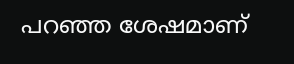പറഞ്ഞ ശേഷമാണ്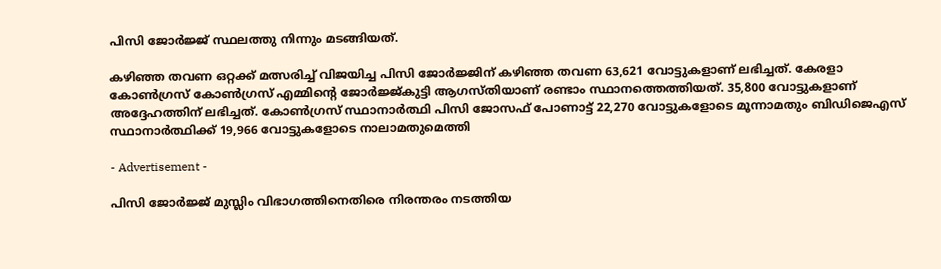പിസി ജോര്‍ജ്ജ് സ്ഥലത്തു നിന്നും മടങ്ങിയത്.

കഴിഞ്ഞ തവണ ഒറ്റക്ക് മത്സരിച്ച് വിജയിച്ച പിസി ജോര്‍ജ്ജിന് കഴിഞ്ഞ തവണ 63,621 വോട്ടുകളാണ് ലഭിച്ചത്. കേരളാ കോണ്‍ഗ്രസ് കോണ്‍ഗ്രസ് എമ്മിന്റെ ജോര്‍ജ്ജ്കുട്ടി ആഗസ്തിയാണ് രണ്ടാം സ്ഥാനത്തെത്തിയത്. 35,800 വോട്ടുകളാണ് അദ്ദേഹത്തിന് ലഭിച്ചത്. കോണ്‍ഗ്രസ് സ്ഥാനാര്‍ത്ഥി പിസി ജോസഫ് പോണാട്ട് 22,270 വോട്ടുകളോടെ മൂന്നാമതും ബിഡിജെഎസ് സ്ഥാനാര്‍ത്ഥിക്ക് 19,966 വോട്ടുകളോടെ നാലാമതുമെത്തി

- Advertisement -

പിസി ജോര്‍ജ്ജ് മുസ്ലിം വിഭാഗത്തിനെതിരെ നിരന്തരം നടത്തിയ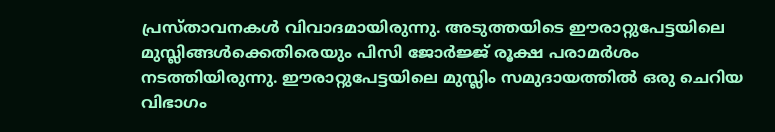പ്രസ്താവനകള്‍ വിവാദമായിരുന്നു. അടുത്തയിടെ ഈരാറ്റുപേട്ടയിലെ മുസ്ലിങ്ങള്‍ക്കെതിരെയും പിസി ജോര്‍ജ്ജ് രൂക്ഷ പരാമര്‍ശം നടത്തിയിരുന്നു. ഈരാറ്റുപേട്ടയിലെ മുസ്ലിം സമുദായത്തില്‍ ഒരു ചെറിയ വിഭാഗം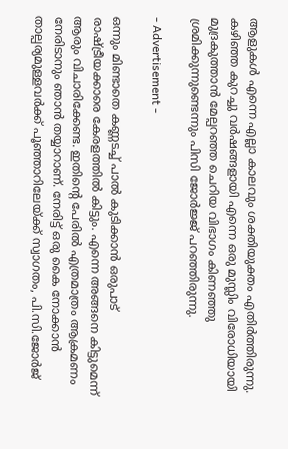ആളുകള്‍ എന്നെ എല്ലാ കാലവും ശക്തിയുക്തം എതിര്‍ത്തിരുന്നു. കഴിഞ്ഞ കുറച്ചു വര്‍ഷങ്ങളായി എന്നെ ഒരു മുസ്ലിം വിരോധിയായി മുദ്രകുത്താന്‍ മേല്പറഞ്ഞ ചെറിയ വിഭാഗം കിണഞ്ഞു ശ്രമിക്കുന്നുണ്ടെന്നും പിസി ജോര്‍ജ്ജ് പറഞ്ഞിരുന്നു.

- Advertisement -

ഒന്നും മിണ്ടാതെ കണ്ണടച്ച് പാല്‍ കുടിക്കാന്‍ ഒരുപാട് രാഷ്ട്രീയക്കാരെ കേരളത്തില്‍ കിട്ടും. എന്നെ അങ്ങനെ കിട്ടുമെന്ന് ആരും വിചാരിക്കേണ്ട. ഇതിന്റെ പേരില്‍ എത്രമാത്രം ആക്രമണം നേരിടാനും ഞാന്‍ തയ്യാറാണ്. നേരിട്ട് ഒരു കൈ നോക്കാന്‍ താല്പര്യമുള്ളവര്‍ക്ക് പൂഞ്ഞാറിലേയ്ക്ക് സ്വാഗതം, പി.സി.ജോര്‍ജ്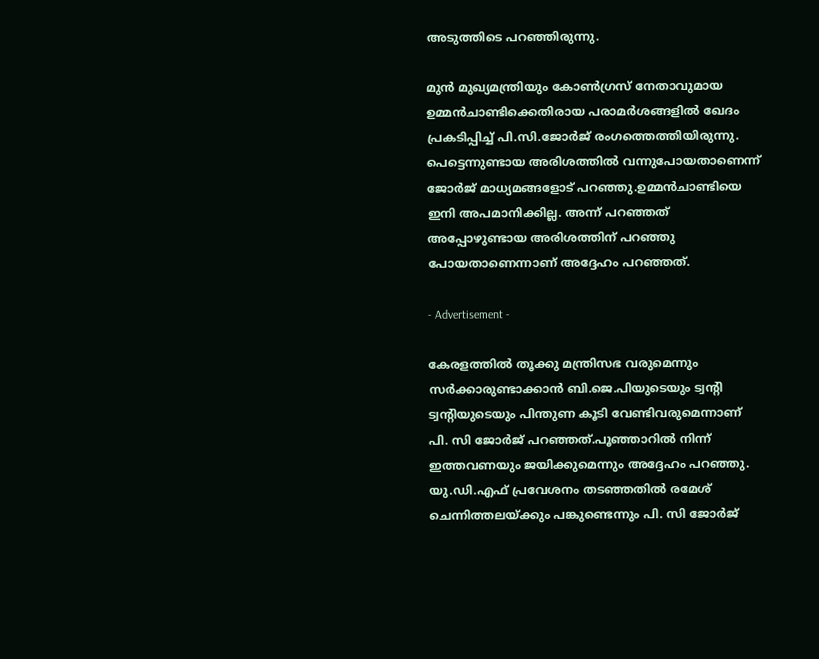അടുത്തിടെ പറഞ്ഞിരുന്നു.

മുന്‍ മുഖ്യമന്ത്രിയും കോണ്‍ഗ്രസ് നേതാവുമായ ഉമ്മന്‍ചാണ്ടിക്കെതിരായ പരാമര്‍ശങ്ങളില്‍ ഖേദം പ്രകടിപ്പിച്ച് പി.സി.ജോര്‍ജ് രംഗത്തെത്തിയിരുന്നു. പെട്ടെന്നുണ്ടായ അരിശത്തില്‍ വന്നുപോയതാണെന്ന് ജോര്‍ജ് മാധ്യമങ്ങളോട് പറഞ്ഞു.ഉമ്മന്‍ചാണ്ടിയെ ഇനി അപമാനിക്കില്ല. അന്ന് പറഞ്ഞത് അപ്പോഴുണ്ടായ അരിശത്തിന് പറഞ്ഞു പോയതാണെന്നാണ് അദ്ദേഹം പറഞ്ഞത്.

- Advertisement -

കേരളത്തില്‍ തൂക്കു മന്ത്രിസഭ വരുമെന്നും സര്‍ക്കാരുണ്ടാക്കാന്‍ ബി.ജെ.പിയുടെയും ട്വന്റി ട്വന്റിയുടെയും പിന്തുണ കൂടി വേണ്ടിവരുമെന്നാണ് പി. സി ജോര്‍ജ് പറഞ്ഞത്.പൂഞ്ഞാറില്‍ നിന്ന് ഇത്തവണയും ജയിക്കുമെന്നും അദ്ദേഹം പറഞ്ഞു. യു.ഡി.എഫ് പ്രവേശനം തടഞ്ഞതില്‍ രമേശ് ചെന്നിത്തലയ്ക്കും പങ്കുണ്ടെന്നും പി. സി ജോര്‍ജ്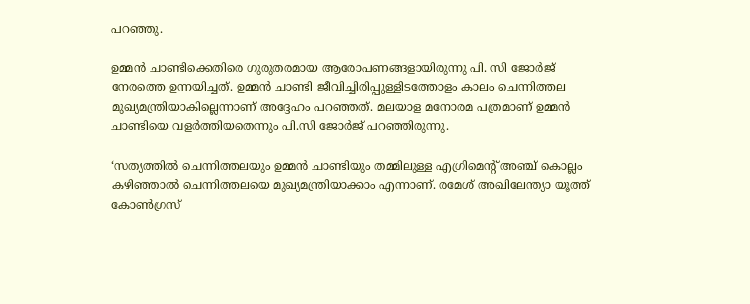പറഞ്ഞു.

ഉമ്മന്‍ ചാണ്ടിക്കെതിരെ ഗുരുതരമായ ആരോപണങ്ങളായിരുന്നു പി. സി ജോര്‍ജ് നേരത്തെ ഉന്നയിച്ചത്. ഉമ്മന്‍ ചാണ്ടി ജീവിച്ചിരിപ്പുള്ളിടത്തോളം കാലം ചെന്നിത്തല മുഖ്യമന്ത്രിയാകില്ലെന്നാണ് അദ്ദേഹം പറഞ്ഞത്. മലയാള മനോരമ പത്രമാണ് ഉമ്മന്‍ ചാണ്ടിയെ വളര്‍ത്തിയതെന്നും പി.സി ജോര്‍ജ് പറഞ്ഞിരുന്നു.

‘സത്യത്തില്‍ ചെന്നിത്തലയും ഉമ്മന്‍ ചാണ്ടിയും തമ്മിലുള്ള എഗ്രിമെന്റ് അഞ്ച് കൊല്ലം കഴിഞ്ഞാല്‍ ചെന്നിത്തലയെ മുഖ്യമന്ത്രിയാക്കാം എന്നാണ്. രമേശ് അഖിലേന്ത്യാ യൂത്ത് കോണ്‍ഗ്രസ്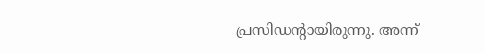പ്രസിഡന്റായിരുന്നു. അന്ന്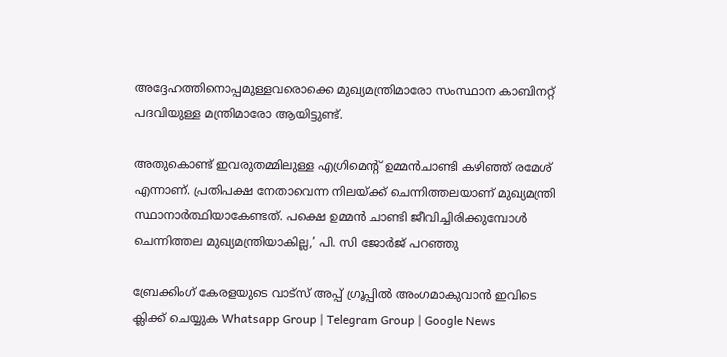അദ്ദേഹത്തിനൊപ്പമുള്ളവരൊക്കെ മുഖ്യമന്ത്രിമാരോ സംസ്ഥാന കാബിനറ്റ് പദവിയുള്ള മന്ത്രിമാരോ ആയിട്ടുണ്ട്.

അതുകൊണ്ട് ഇവരുതമ്മിലുള്ള എഗ്രിമെന്റ് ഉമ്മന്‍ചാണ്ടി കഴിഞ്ഞ് രമേശ് എന്നാണ്. പ്രതിപക്ഷ നേതാവെന്ന നിലയ്ക്ക് ചെന്നിത്തലയാണ് മുഖ്യമന്ത്രി സ്ഥാനാര്‍ത്ഥിയാകേണ്ടത്. പക്ഷെ ഉമ്മന്‍ ചാണ്ടി ജീവിച്ചിരിക്കുമ്പോള്‍ ചെന്നിത്തല മുഖ്യമന്ത്രിയാകില്ല,’ പി. സി ജോര്‍ജ് പറഞ്ഞു

ബ്രേക്കിംഗ് കേരളയുടെ വാട്സ് അപ്പ് ഗ്രൂപ്പിൽ അംഗമാകുവാൻ ഇവിടെ ക്ലിക്ക് ചെയ്യുക Whatsapp Group | Telegram Group | Google News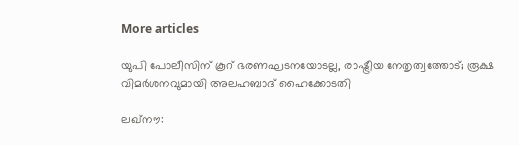More articles

യുപി പോലീസിന് കൂറ് ഭരണഘടനയോടല്ല, രാഷ്ട്രീയ നേതൃത്വത്തോട്; രൂക്ഷ വിമർശനവുമായി അലഹബാദ് ഹൈക്കോടതി

ലഖ്‌നൗ: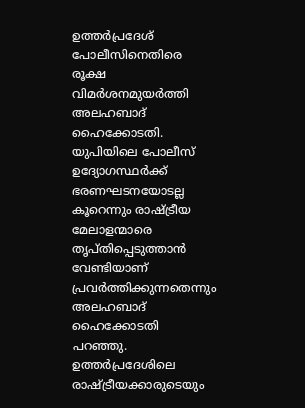ഉത്തർപ്രദേശ് പോലീസിനെതിരെ രൂക്ഷ വിമർശനമുയർത്തി അലഹബാദ് ഹൈക്കോടതി. യുപിയിലെ പോലീസ് ഉദ്യോഗസ്ഥർക്ക് ഭരണഘടനയോടല്ല കൂറെന്നും രാഷ്ട്രീയ മേലാളന്മാരെ തൃപ്തിപ്പെടുത്താൻ വേണ്ടിയാണ് പ്രവർത്തിക്കുന്നതെന്നും അലഹബാദ് ഹൈക്കോടതി പറഞ്ഞു. ഉത്തർപ്രദേശിലെ രാഷ്ട്രീയക്കാരുടെയും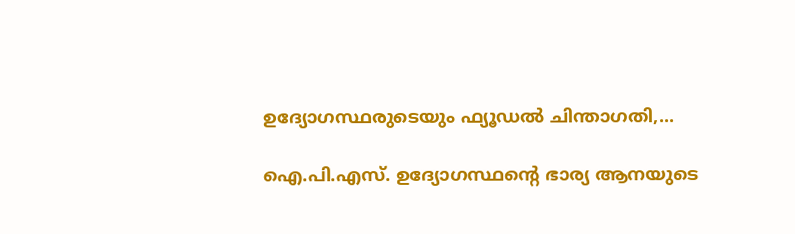ഉദ്യോഗസ്ഥരുടെയും ഫ്യൂഡൽ ചിന്താഗതി,...

ഐ.പി.എസ്. ഉദ്യോഗസ്ഥന്റെ ഭാര്യ ആനയുടെ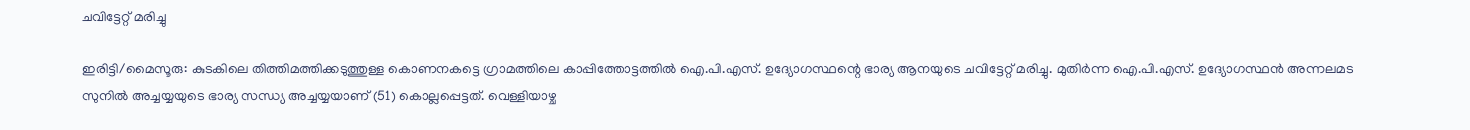ചവിട്ടേറ്റ് മരിച്ചു

ഇരിട്ടി/മൈസൂരു: കുടകിലെ തിത്തിമത്തിക്കടുത്തുള്ള കൊണനകട്ടെ ഗ്രാമത്തിലെ കാപ്പിത്തോട്ടത്തിൽ ഐ.പി.എസ്. ഉദ്യോഗസ്ഥന്റെ ഭാര്യ ആനയുടെ ചവിട്ടേറ്റ് മരിച്ചു. മുതിർന്ന ഐ.പി.എസ്. ഉദ്യോഗസ്ഥൻ അന്നലമട സുനിൽ അച്ചയ്യയുടെ ഭാര്യ സന്ധ്യ അച്ചയ്യയാണ് (51) കൊല്ലപ്പെട്ടത്. വെള്ളിയാഴ്ച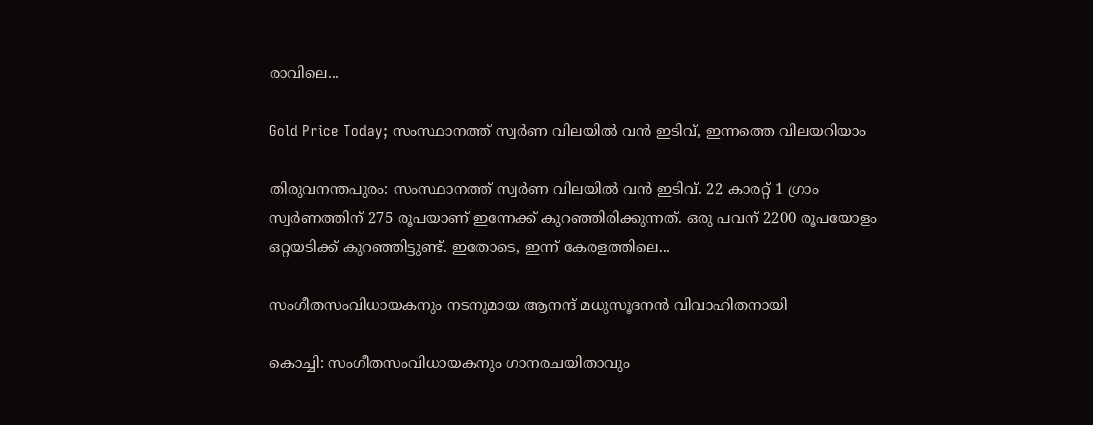രാവിലെ...

Gold Price Today; സംസ്ഥാനത്ത് സ്വർണ വിലയിൽ വൻ ഇടിവ്, ഇന്നത്തെ വിലയറിയാം

തിരുവനന്തപുരം: സംസ്ഥാനത്ത് സ്വർണ വിലയിൽ വൻ ഇടിവ്. 22 കാരറ്റ് 1 ഗ്രാം സ്വർണത്തിന് 275 രൂപയാണ് ഇന്നേക്ക് കുറഞ്ഞിരിക്കുന്നത്. ഒരു പവന് 2200 രൂപയോളം ഒറ്റയടിക്ക് കുറഞ്ഞിട്ടുണ്ട്. ഇതോടെ, ഇന്ന് കേരളത്തിലെ...

സംഗീതസംവിധായകനും നടനുമായ ആനന്ദ് മധുസൂദനൻ വിവാഹിതനായി

കൊച്ചി: സംഗീതസംവിധായകനും ഗാനരചയിതാവും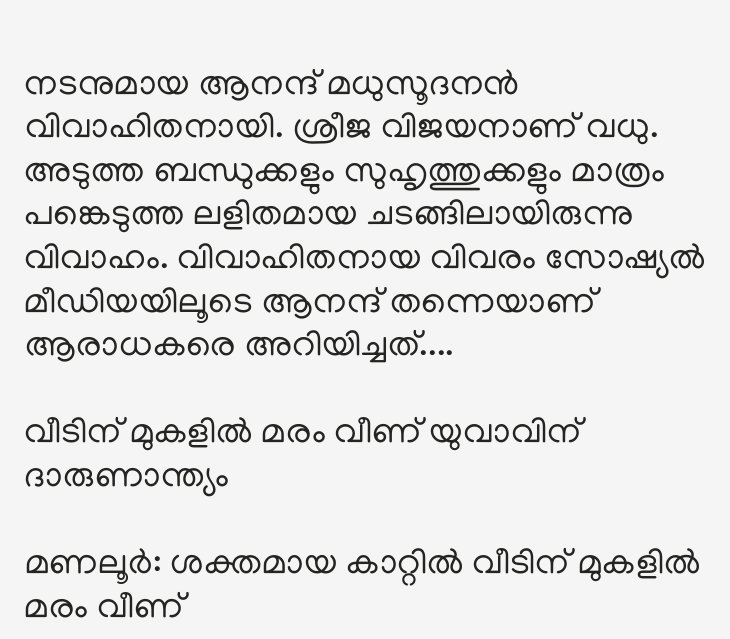നടനുമായ ആനന്ദ് മധുസൂദനൻ വിവാഹിതനായി. ശ്രീജ വിജയനാണ് വധു. അടുത്ത ബന്ധുക്കളും സുഹൃത്തുക്കളും മാത്രം പങ്കെടുത്ത ലളിതമായ ചടങ്ങിലായിരുന്നു വിവാഹം. വിവാഹിതനായ വിവരം സോഷ്യൽ മീഡിയയിലൂടെ ആനന്ദ് തന്നെയാണ് ആരാധകരെ അറിയിച്ചത്....

വീടിന് മുകളിൽ മരം വീണ് യുവാവിന് ദാരുണാന്ത്യം

മണലൂർ: ശക്തമായ കാറ്റിൽ വീടിന് മുകളിൽ മരം വീണ്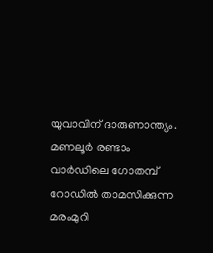യുവാവിന് ദാരുണാന്ത്യം. മണലൂർ രണ്ടാം വാർഡിലെ ഗോതമ്പ് റോഡിൽ താമസിക്കുന്ന മരംമുറി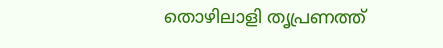തൊഴിലാളി തൃപ്രണത്ത്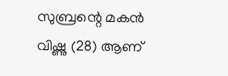സുബ്രന്റെ മകൻ വിഷ്ണു (28) ആണ്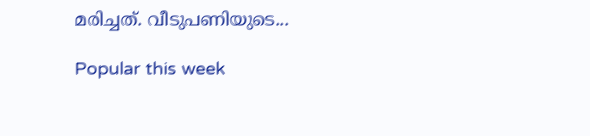മരിച്ചത്. വീടുപണിയുടെ...

Popular this week